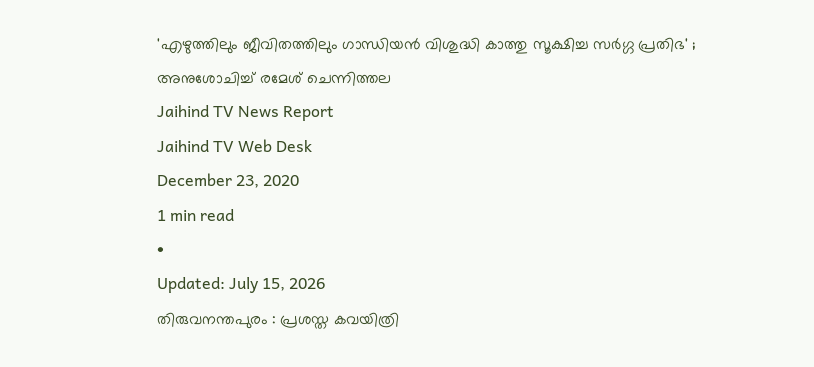'എഴുത്തിലും ജീവിതത്തിലും ഗാന്ധിയൻ വിശുദ്ധി കാത്തു സൂക്ഷിച്ച സർഗ്ഗ പ്രതിഭ' ; അനുശോചിച്ച് രമേശ് ചെന്നിത്തല
Jaihind TV News Report
Jaihind TV Web Desk
December 23, 2020
1 min read
•
Updated: July 15, 2026
തിരുവനന്തപുരം : പ്രശസ്ത കവയിത്രി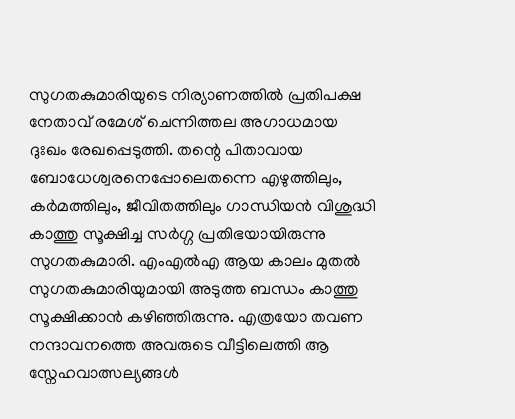സുഗതകുമാരിയുടെ നിര്യാണത്തിൽ പ്രതിപക്ഷ നേതാവ് രമേശ് ചെന്നിത്തല അഗാധമായ ദുഃഖം രേഖപ്പെടുത്തി. തന്റെ പിതാവായ ബോധേശ്വരനെപ്പോലെതന്നെ എഴുത്തിലും, കർമത്തിലും, ജീവിതത്തിലും ഗാന്ധിയൻ വിശുദ്ധി കാത്തു സൂക്ഷിച്ച സർഗ്ഗ പ്രതിഭയായിരുന്നു സുഗതകുമാരി. എംഎൽഎ ആയ കാലം മുതൽ സുഗതകുമാരിയുമായി അടുത്ത ബന്ധം കാത്തു സൂക്ഷിക്കാൻ കഴിഞ്ഞിരുന്നു. എത്രയോ തവണ നന്ദാവനത്തെ അവരുടെ വീട്ടിലെത്തി ആ സ്നേഹവാത്സല്യങ്ങൾ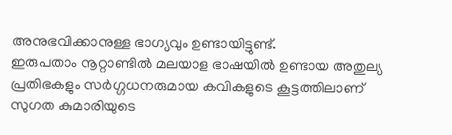അനുഭവിക്കാനുള്ള ഭാഗ്യവും ഉണ്ടായിട്ടുണ്ട്.
ഇരുപതാം നൂറ്റാണ്ടിൽ മലയാള ഭാഷയിൽ ഉണ്ടായ അതുല്യ പ്രതിഭകളും സർഗ്ഗധനരുമായ കവികളുടെ കൂട്ടത്തിലാണ് സുഗത കുമാരിയുടെ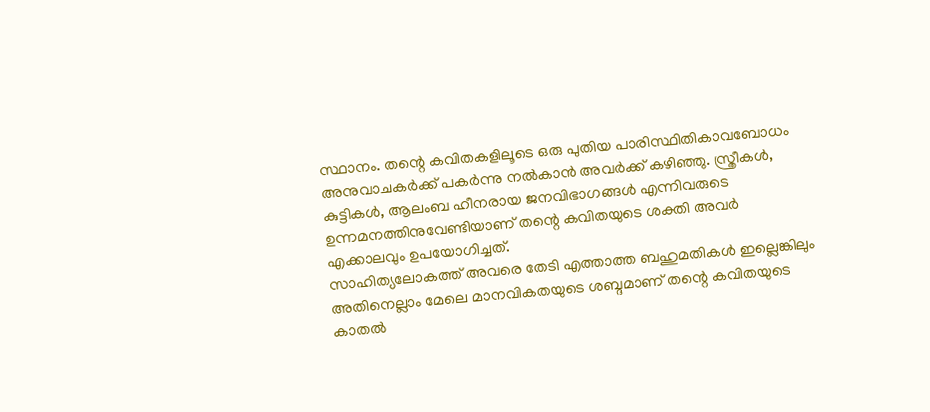സ്ഥാനം. തന്റെ കവിതകളിലൂടെ ഒരു പുതിയ പാരിസ്ഥിതികാവബോധം അനുവാചകർക്ക് പകർന്നു നൽകാൻ അവർക്ക് കഴിഞ്ഞു. സ്ത്രീകൾ, കുട്ടികൾ, ആലംബ ഹീനരായ ജനവിഭാഗങ്ങൾ എന്നിവരുടെ ഉന്നമനത്തിനുവേണ്ടിയാണ് തന്റെ കവിതയുടെ ശക്തി അവർ എക്കാലവും ഉപയോഗിച്ചത്.
സാഹിത്യലോകത്ത് അവരെ തേടി എത്താത്ത ബഹുമതികൾ ഇല്ലെങ്കിലും അതിനെല്ലാം മേലെ മാനവികതയുടെ ശബ്ദമാണ് തന്റെ കവിതയുടെ കാതൽ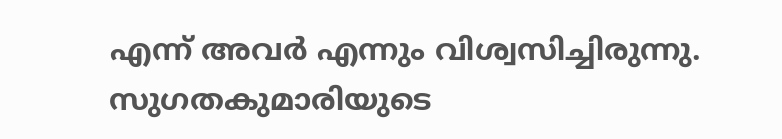എന്ന് അവർ എന്നും വിശ്വസിച്ചിരുന്നു. സുഗതകുമാരിയുടെ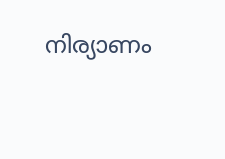നിര്യാണം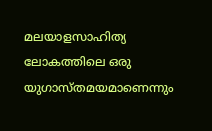മലയാളസാഹിത്യ ലോകത്തിലെ ഒരു യുഗാസ്തമയമാണെന്നും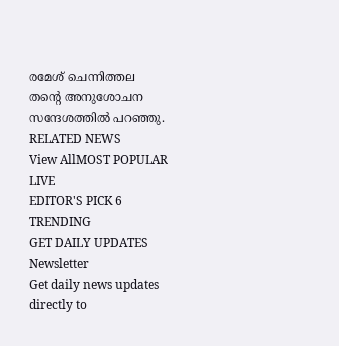രമേശ് ചെന്നിത്തല തന്റെ അനുശോചന സന്ദേശത്തിൽ പറഞ്ഞു.
RELATED NEWS
View AllMOST POPULAR
LIVE
EDITOR'S PICK 6
TRENDING
GET DAILY UPDATES
Newsletter
Get daily news updates directly to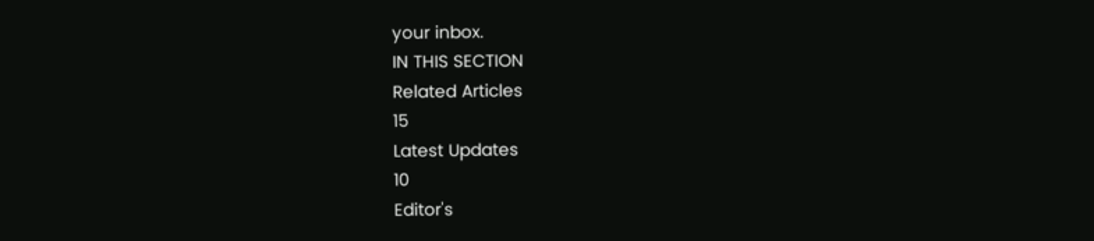your inbox.
IN THIS SECTION
Related Articles
15
Latest Updates
10
Editor's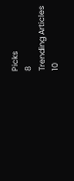Picks
8
Trending Articles
10